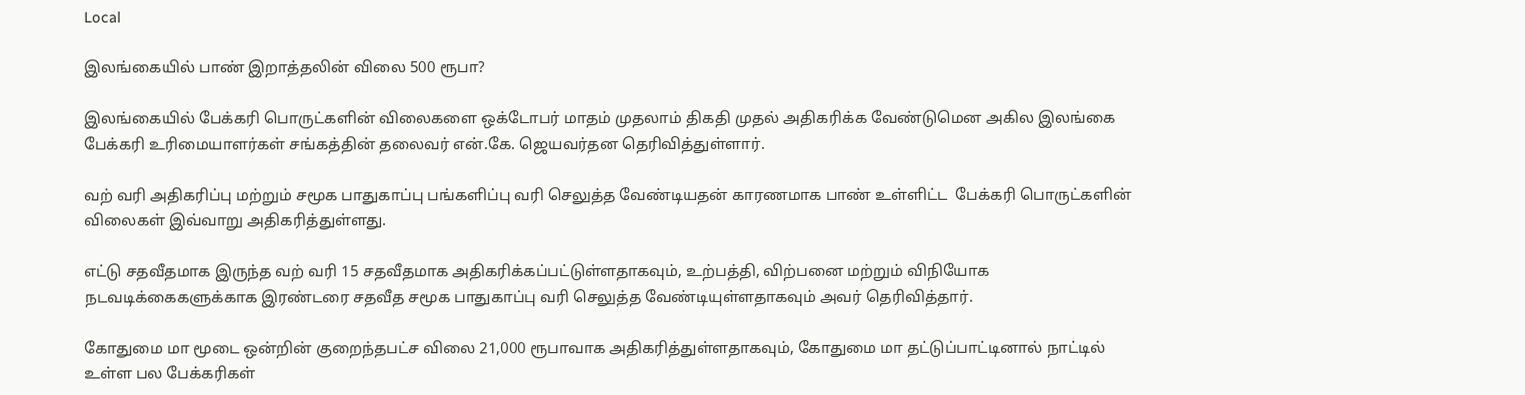Local

இலங்கையில் பாண் இறாத்தலின் விலை 500 ரூபா?

இலங்கையில் பேக்கரி பொருட்களின் விலைகளை ஒக்டோபர் மாதம் முதலாம் திகதி முதல் அதிகரிக்க வேண்டுமென அகில இலங்கை பேக்கரி உரிமையாளர்கள் சங்கத்தின் தலைவர் என்.கே. ஜெயவர்தன தெரிவித்துள்ளார்.

வற் வரி அதிகரிப்பு மற்றும் சமூக பாதுகாப்பு பங்களிப்பு வரி செலுத்த வேண்டியதன் காரணமாக பாண் உள்ளிட்ட  பேக்கரி பொருட்களின் விலைகள் இவ்வாறு அதிகரித்துள்ளது.

எட்டு சதவீதமாக இருந்த வற் வரி 15 சதவீதமாக அதிகரிக்கப்பட்டுள்ளதாகவும், உற்பத்தி, விற்பனை மற்றும் விநியோக நடவடிக்கைகளுக்காக இரண்டரை சதவீத சமூக பாதுகாப்பு வரி செலுத்த வேண்டியுள்ளதாகவும் அவர் தெரிவித்தார்.

கோதுமை மா மூடை ஒன்றின் குறைந்தபட்ச விலை 21,000 ரூபாவாக அதிகரித்துள்ளதாகவும், கோதுமை மா தட்டுப்பாட்டினால் நாட்டில் உள்ள பல பேக்கரிகள்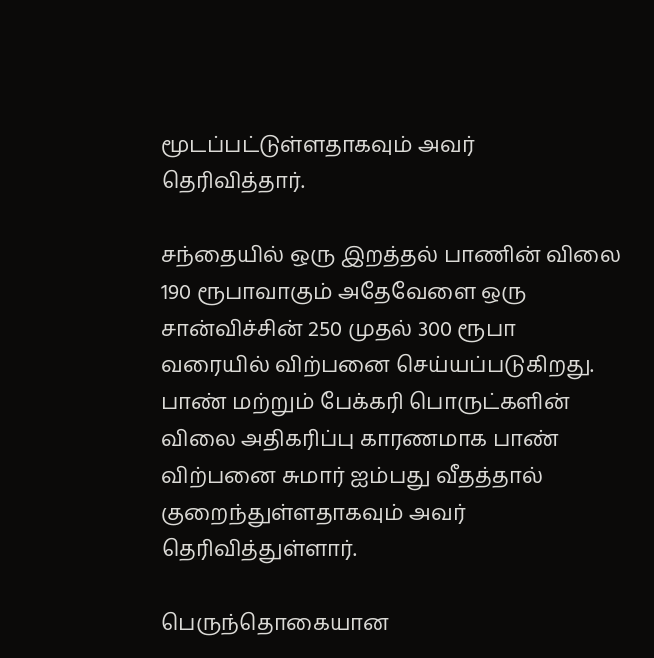மூடப்பட்டுள்ளதாகவும் அவர் தெரிவித்தார்.

சந்தையில் ஒரு இறத்தல் பாணின் விலை 190 ரூபாவாகும் அதேவேளை ஒரு சான்விச்சின் 250 முதல் 300 ரூபா வரையில் விற்பனை செய்யப்படுகிறது. பாண் மற்றும் பேக்கரி பொருட்களின் விலை அதிகரிப்பு காரணமாக பாண் விற்பனை சுமார் ஐம்பது வீதத்தால் குறைந்துள்ளதாகவும் அவர் தெரிவித்துள்ளார்.

பெருந்தொகையான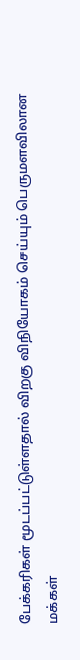பேக்கரிகள் மூடப்பட்டுள்ளதால் விறகு விநியோகம் செய்யும் பெருமளவிலான மக்கள்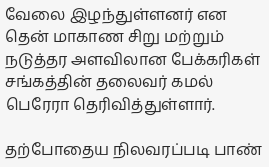வேலை இழந்துள்ளனர் என தென் மாகாண சிறு மற்றும் நடுத்தர அளவிலான பேக்கரிகள் சங்கத்தின் தலைவர் கமல் பெரேரா தெரிவித்துள்ளார்.

தற்போதைய நிலவரப்படி பாண்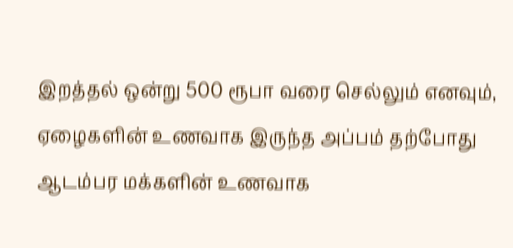இறத்தல் ஒன்று 500 ரூபா வரை செல்லும் எனவும், ஏழைகளின் உணவாக இருந்த அப்பம் தற்போது ஆடம்பர மக்களின் உணவாக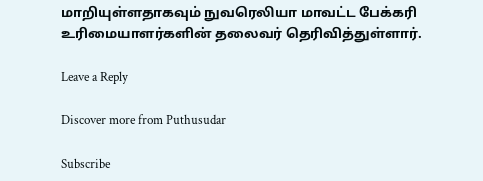மாறியுள்ளதாகவும் நுவரெலியா மாவட்ட பேக்கரி உரிமையாளர்களின் தலைவர் தெரிவித்துள்ளார்.

Leave a Reply

Discover more from Puthusudar

Subscribe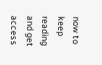now to keep reading and get access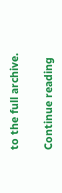to the full archive.

Continue reading